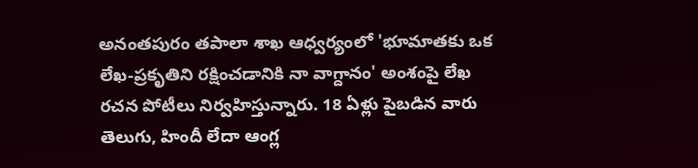అనంతపురం తపాలా శాఖ ఆధ్వర్యంలో 'భూమాతకు ఒక లేఖ-ప్రకృతిని రక్షించడానికి నా వాగ్దానం' అంశంపై లేఖ రచన పోటీలు నిర్వహిస్తున్నారు. 18 ఏళ్లు పైబడిన వారు తెలుగు, హిందీ లేదా ఆంగ్ల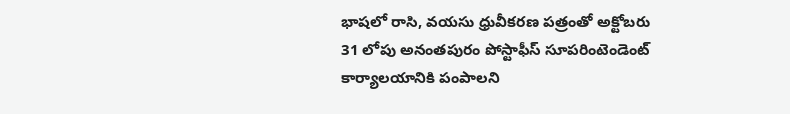భాషలో రాసి, వయసు ధ్రువీకరణ పత్రంతో అక్టోబరు 31 లోపు అనంతపురం పోస్టాఫీస్ సూపరింటెండెంట్ కార్యాలయానికి పంపాలని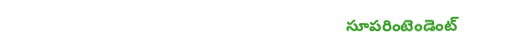సూపరింటెండెంట్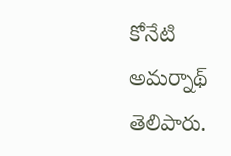కోనేటి అమర్నాథ్ తెలిపారు.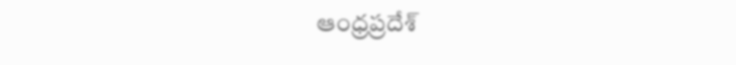ఆంధ్రప్రదేశ్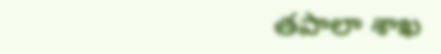తపాలా శాఖ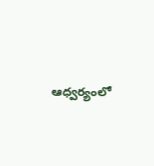ఆధ్వర్యంలో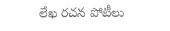లేఖ రచన పోటీలు